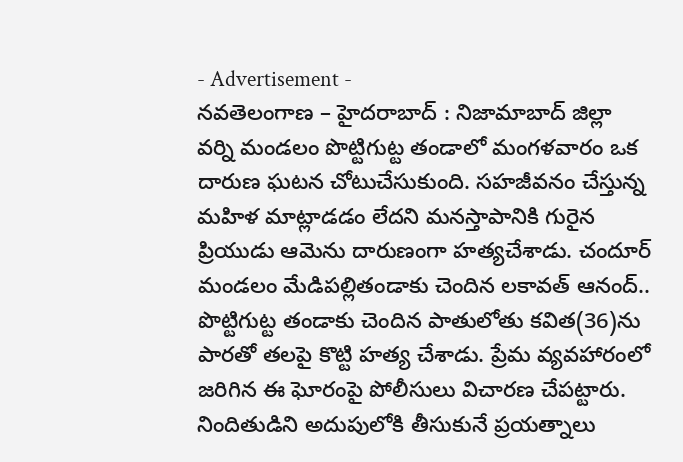- Advertisement -
నవతెలంగాణ – హైదరాబాద్ : నిజామాబాద్ జిల్లా వర్ని మండలం పొట్టిగుట్ట తండాలో మంగళవారం ఒక దారుణ ఘటన చోటుచేసుకుంది. సహజీవనం చేస్తున్న మహిళ మాట్లాడడం లేదని మనస్తాపానికి గురైన ప్రియుడు ఆమెను దారుణంగా హత్యచేశాడు. చందూర్ మండలం మేడిపల్లితండాకు చెందిన లకావత్ ఆనంద్.. పొట్టిగుట్ట తండాకు చెందిన పాతులోతు కవిత(36)ను పారతో తలపై కొట్టి హత్య చేశాడు. ప్రేమ వ్యవహారంలో జరిగిన ఈ ఘోరంపై పోలీసులు విచారణ చేపట్టారు. నిందితుడిని అదుపులోకి తీసుకునే ప్రయత్నాలు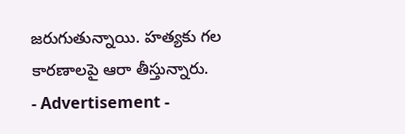జరుగుతున్నాయి. హత్యకు గల కారణాలపై ఆరా తీస్తున్నారు.
- Advertisement -